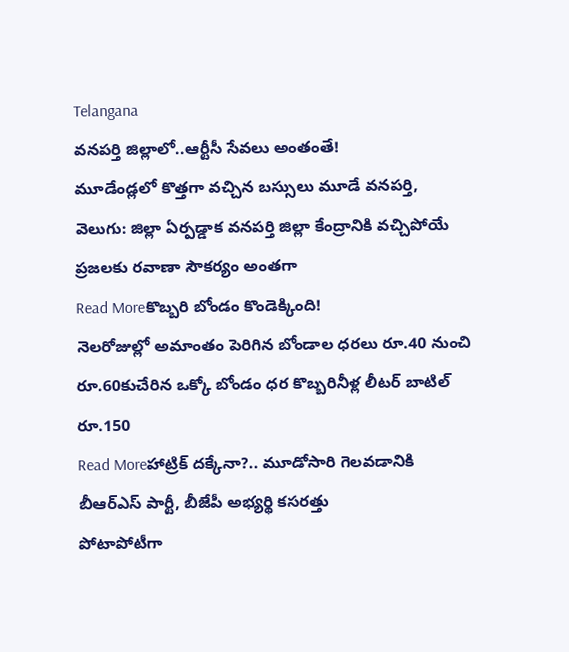Telangana
వనపర్తి జిల్లాలో..ఆర్టీసీ సేవలు అంతంతే!
మూడేండ్లలో కొత్తగా వచ్చిన బస్సులు మూడే వనపర్తి, వెలుగు: జిల్లా ఏర్పడ్డాక వనపర్తి జిల్లా కేంద్రానికి వచ్చిపోయే ప్రజలకు రవాణా సౌకర్యం అంతగా
Read Moreకొబ్బరి బోండం కొండెక్కింది!
నెలరోజుల్లో అమాంతం పెరిగిన బోండాల ధరలు రూ.40 నుంచి రూ.60కుచేరిన ఒక్కో బోండం ధర కొబ్బరినీళ్ల లీటర్ బాటిల్ రూ.150
Read Moreహాట్రిక్ దక్కేనా?.. మూడోసారి గెలవడానికి బీఆర్ఎస్ పార్టీ, బీజేపీ అభ్యర్థి కసరత్తు
పోటాపోటీగా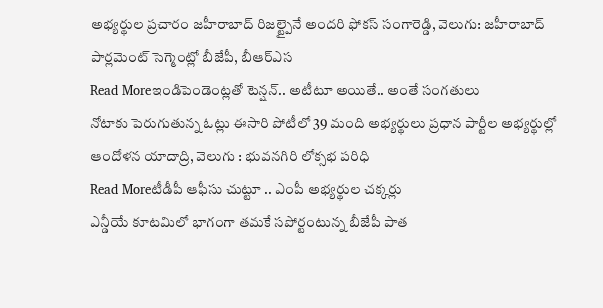అభ్యర్థుల ప్రచారం జహీరాబాద్ రిజల్ట్పైనే అందరి ఫోకస్ సంగారెడ్డి, వెలుగు: జహీరాబాద్ పార్లమెంట్ సెగ్మెంట్లో బీజేపీ, బీఆర్ఎస
Read Moreఇండిపెండెంట్లతో టెన్షన్.. అటీటూ అయితే.. అంతే సంగతులు
నోటాకు పెరుగుతున్న ఓట్లు ఈసారి పోటీలో 39 మంది అభ్యర్థులు ప్రధాన పార్టీల అభ్యర్థుల్లో ఆందోళన యాదాద్రి, వెలుగు : భువనగిరి లోక్సభ పరిధి
Read Moreటీడీపీ ఆఫీసు చుట్టూ .. ఎంపీ అభ్యర్థుల చక్కర్లు
ఎన్డీయే కూటమిలో భాగంగా తమకే సపోర్టంటున్న బీజేపీ పాత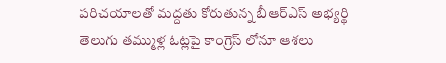పరిచయాలతో మద్దతు కోరుతున్న బీఆర్ఎస్ అభ్యర్థి తెలుగు తమ్ముళ్ల ఓట్లపై కాంగ్రెస్ లోనూ ఆశలు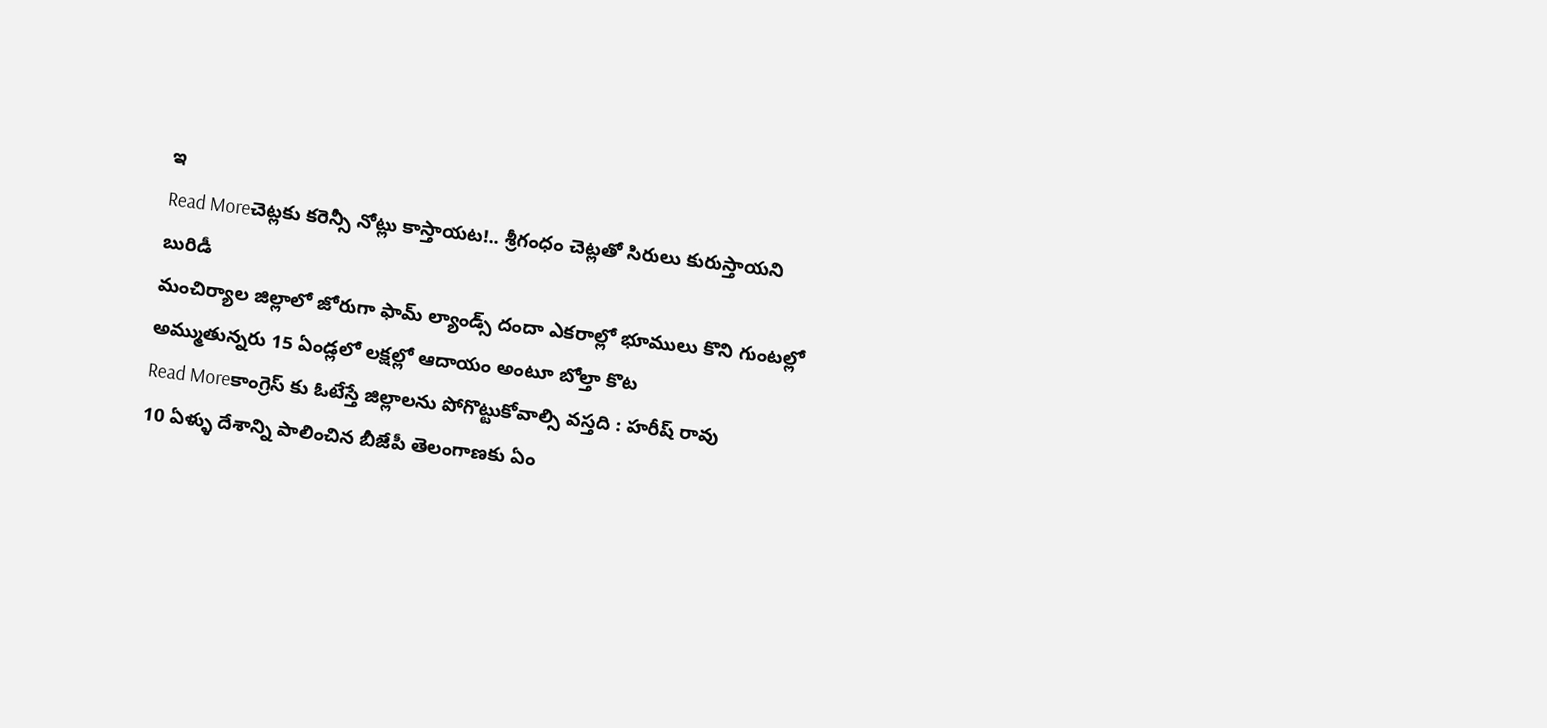ఇ
Read Moreచెట్లకు కరెన్సీ నోట్లు కాస్తాయట!.. శ్రీగంధం చెట్లతో సిరులు కురుస్తాయని బురిడీ
మంచిర్యాల జిల్లాలో జోరుగా ఫామ్ ల్యాండ్స్ దందా ఎకరాల్లో భూములు కొని గుంటల్లో అమ్ముతున్నరు 15 ఏండ్లలో లక్షల్లో ఆదాయం అంటూ బోల్తా కొట
Read Moreకాంగ్రెస్ కు ఓటేస్తే జిల్లాలను పోగొట్టుకోవాల్సి వస్తది : హరీష్ రావు
10 ఏళ్ళు దేశాన్ని పాలించిన బీజేపీ తెలంగాణకు ఏం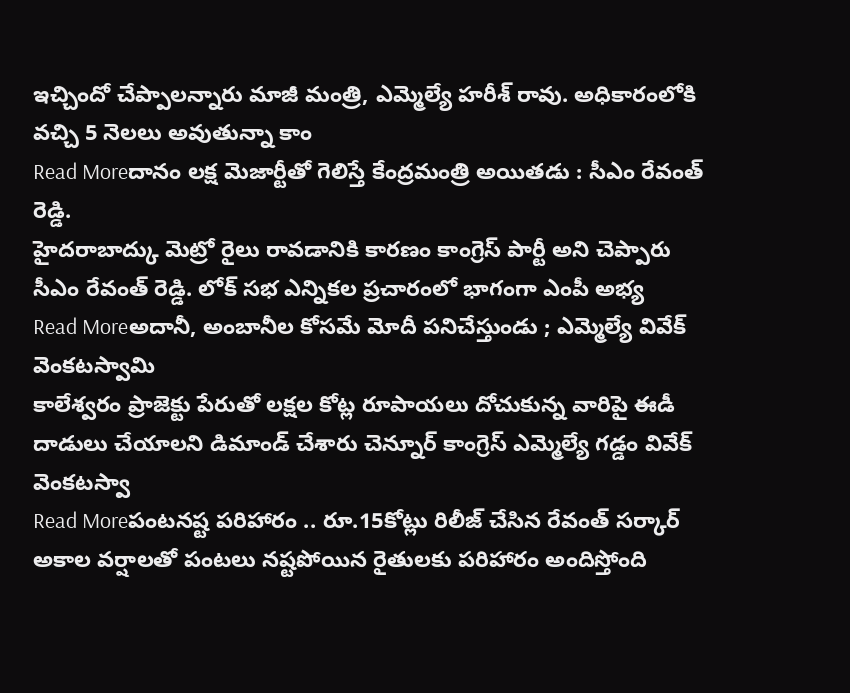ఇచ్చిందో చేప్పాలన్నారు మాజీ మంత్రి, ఎమ్మెల్యే హరీశ్ రావు. అధికారంలోకి వచ్చి 5 నెలలు అవుతున్నా కాం
Read Moreదానం లక్ష మెజార్టీతో గెలిస్తే కేంద్రమంత్రి అయితడు : సీఎం రేవంత్ రెడ్డి.
హైదరాబాద్కు మెట్రో రైలు రావడానికి కారణం కాంగ్రెస్ పార్టీ అని చెప్పారు సీఎం రేవంత్ రెడ్డి. లోక్ సభ ఎన్నికల ప్రచారంలో భాగంగా ఎంపీ అభ్య
Read Moreఅదానీ, అంబానీల కోసమే మోదీ పనిచేస్తుండు ; ఎమ్మెల్యే వివేక్ వెంకటస్వామి
కాలేశ్వరం ప్రాజెక్టు పేరుతో లక్షల కోట్ల రూపాయలు దోచుకున్న వారిపై ఈడీ దాడులు చేయాలని డిమాండ్ చేశారు చెన్నూర్ కాంగ్రెస్ ఎమ్మెల్యే గడ్డం వివేక్ వెంకటస్వా
Read Moreపంటనష్ట పరిహారం .. రూ.15కోట్లు రిలీజ్ చేసిన రేవంత్ సర్కార్
అకాల వర్షాలతో పంటలు నష్టపోయిన రైతులకు పరిహారం అందిస్తోంది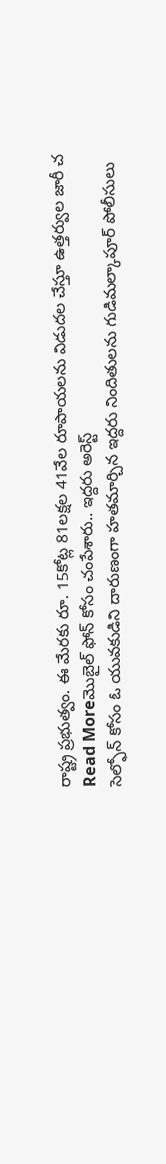రాష్ట్ర ప్రభుత్వం. ఈ మేరకు రూ. 15కోట్ల 81లక్షల 41వేల రూపాయలను విడుదల చేస్తూ ఉత్తర్వుల జారీ చ
Read Moreమొబైల్ ఫోన్ కోసం చంపేశారు.. ఇద్దరు అరెస్ట్
సెల్ఫోన్ కోసం ఓ యువకుడిని దారుణంగా హతమార్చిన ఇద్దరు నిందితులను గుడిమల్కాపూర్ పోలీసులు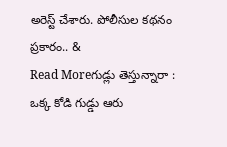అరెస్ట్ చేశారు. పోలీసుల కథనం ప్రకారం.. &
Read Moreగుడ్లు తెస్తున్నారా : ఒక్క కోడి గుడ్డు ఆరు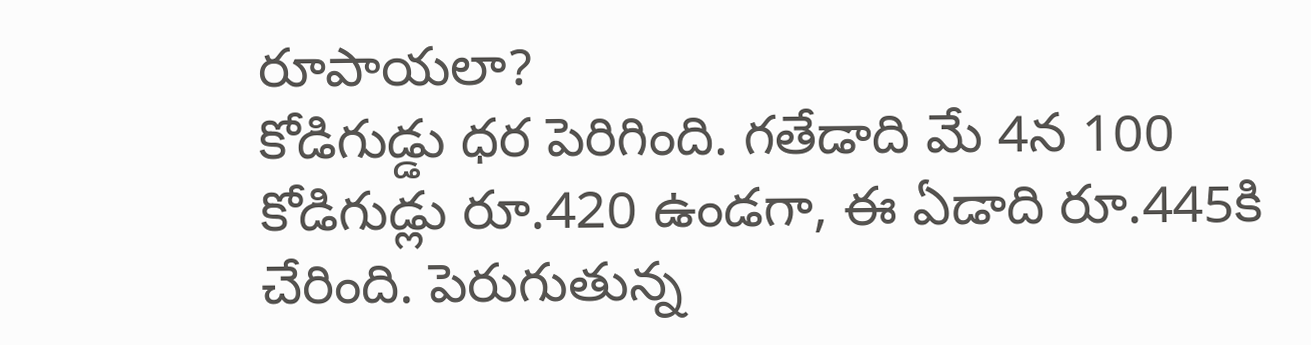రూపాయలా?
కోడిగుడ్డు ధర పెరిగింది. గతేడాది మే 4న 100 కోడిగుడ్లు రూ.420 ఉండగా, ఈ ఏడాది రూ.445కి చేరింది. పెరుగుతున్న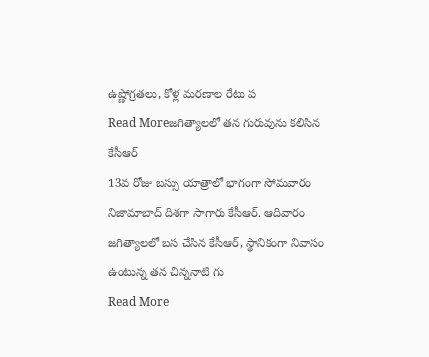ఉష్ణోగ్రతలు, కోళ్ల మరణాల రేటు ప
Read Moreజగిత్యాలలో తన గురువును కలిసిన కేసీఆర్
13వ రోజు బస్సు యాత్రాలో భాగంగా సోమవారం నిజామాబాద్ దిశగా సాగారు కేసీఆర్. ఆదివారం జగిత్యాలలో బస చేసిన కేసీఆర్, స్థానికంగా నివాసం ఉంటున్న తన చిన్ననాటి గు
Read More